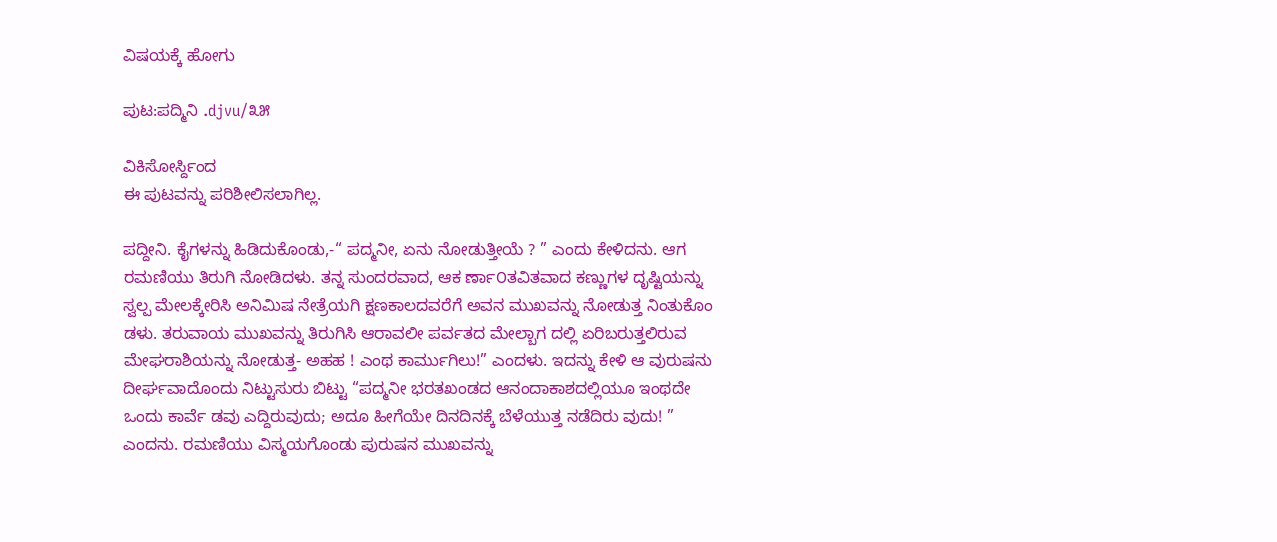ವಿಷಯಕ್ಕೆ ಹೋಗು

ಪುಟ:ಪದ್ಮಿನಿ .djvu/೩೫

ವಿಕಿಸೋರ್ಸ್ದಿಂದ
ಈ ಪುಟವನ್ನು ಪರಿಶೀಲಿಸಲಾಗಿಲ್ಲ.

ಪದ್ದೀನಿ. ಕೈಗಳನ್ನು ಹಿಡಿದುಕೊಂಡು,-“ ಪದ್ಮನೀ, ಏನು ನೋಡುತ್ತೀಯೆ ? ” ಎಂದು ಕೇಳಿದನು. ಆಗ ರಮಣಿಯು ತಿರುಗಿ ನೋಡಿದಳು. ತನ್ನ ಸುಂದರವಾದ, ಆಕ ರ್ಣಾ೦ತವಿತವಾದ ಕಣ್ಣುಗಳ ದೃಷ್ಟಿಯನ್ನು ಸ್ವಲ್ಪ ಮೇಲಕ್ಕೇರಿಸಿ ಅನಿಮಿಷ ನೇತ್ರೆಯಗಿ ಕ್ಷಣಕಾಲದವರೆಗೆ ಅವನ ಮುಖವನ್ನು ನೋಡುತ್ತ ನಿಂತುಕೊಂ ಡಳು. ತರುವಾಯ ಮುಖವನ್ನು ತಿರುಗಿಸಿ ಆರಾವಲೀ ಪರ್ವತದ ಮೇಲ್ಬಾಗ ದಲ್ಲಿ ಏರಿಬರುತ್ತಲಿರುವ ಮೇಘರಾಶಿಯನ್ನು ನೋಡುತ್ತ- ಅಹಹ ! ಎಂಥ ಕಾರ್ಮುಗಿಲು!” ಎಂದಳು. ಇದನ್ನು ಕೇಳಿ ಆ ವುರುಷನು ದೀರ್ಘವಾದೊಂದು ನಿಟ್ಟುಸುರು ಬಿಟ್ಟು “ಪದ್ಮನೀ ಭರತಖಂಡದ ಆನಂದಾಕಾಶದಲ್ಲಿಯೂ ಇಂಥದೇ ಒಂದು ಕಾರ್ವೆ ಡವು ಎದ್ದಿರುವುದು; ಅದೂ ಹೀಗೆಯೇ ದಿನದಿನಕ್ಕೆ ಬೆಳೆಯುತ್ತ ನಡೆದಿರು ವುದು! ” ಎಂದನು. ರಮಣಿಯು ವಿಸ್ಮಯಗೊಂಡು ಪುರುಷನ ಮುಖವನ್ನು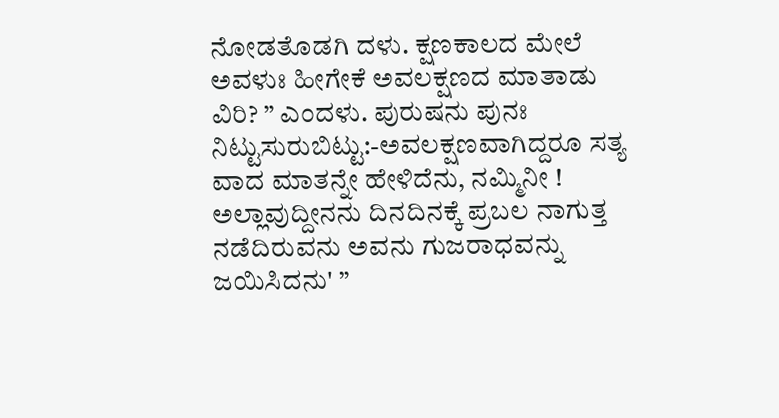ನೋಡತೊಡಗಿ ದಳು. ಕ್ಷಣಕಾಲದ ಮೇಲೆ ಅವಳುಃ ಹೀಗೇಕೆ ಅವಲಕ್ಷಣದ ಮಾತಾಡು ವಿರಿ? ” ಎಂದಳು. ಪುರುಷನು ಪುನಃ ನಿಟ್ಟುಸುರುಬಿಟ್ಟು:-ಅವಲಕ್ಷಣವಾಗಿದ್ದರೂ ಸತ್ಯ ವಾದ ಮಾತನ್ನೇ ಹೇಳಿದೆನು, ನಮ್ಮಿನೀ ! ಅಲ್ಲಾವುದ್ದೀನನು ದಿನದಿನಕ್ಕೆ ಪ್ರಬಲ ನಾಗುತ್ತ ನಡೆದಿರುವನು ಅವನು ಗುಜರಾಧವನ್ನು ಜಯಿಸಿದನು' ”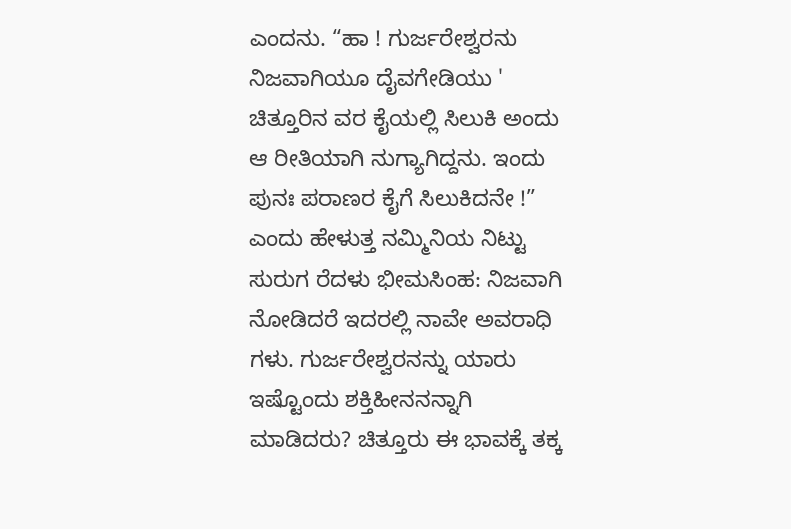ಎಂದನು. “ಹಾ ! ಗುರ್ಜರೇಶ್ವರನು ನಿಜವಾಗಿಯೂ ದೈವಗೇಡಿಯು ' ಚಿತ್ತೂರಿನ ವರ ಕೈಯಲ್ಲಿ ಸಿಲುಕಿ ಅಂದು ಆ ರೀತಿಯಾಗಿ ನುಗ್ಯಾಗಿದ್ದನು. ಇಂದು ಪುನಃ ಪರಾಣರ ಕೈಗೆ ಸಿಲುಕಿದನೇ !” ಎಂದು ಹೇಳುತ್ತ ನಮ್ಮಿನಿಯ ನಿಟ್ಟು ಸುರುಗ ರೆದಳು ಭೀಮಸಿಂಹ: ನಿಜವಾಗಿ ನೋಡಿದರೆ ಇದರಲ್ಲಿ ನಾವೇ ಅವರಾಧಿ ಗಳು. ಗುರ್ಜರೇಶ್ವರನನ್ನು ಯಾರು ಇಷ್ಟೊಂದು ಶಕ್ತಿಹೀನನನ್ನಾಗಿ ಮಾಡಿದರು? ಚಿತ್ತೂರು ಈ ಭಾವಕ್ಕೆ ತಕ್ಕ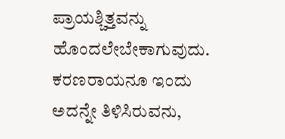ಪ್ರಾಯಶ್ಚಿತ್ತವನ್ನು ಹೊಂದಲೇಬೇಕಾಗುವುದು. ಕರಣರಾಯನೂ ಇಂದು ಅದನ್ನೇ ತಿಳಿಸಿರುವನು,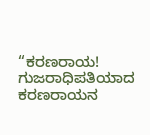“ಕರಣರಾಯ! ಗುಜರಾಧಿಪತಿಯಾದ ಕರಣರಾಯನ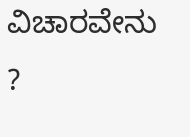ವಿಚಾರವೇನು ?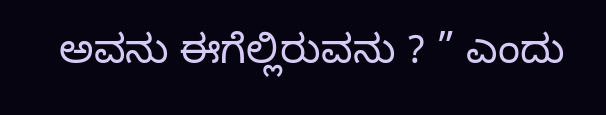ಅವನು ಈಗೆಲ್ಲಿರುವನು ? ” ಎಂದು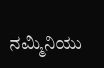ನಮ್ಮಿನಿಯು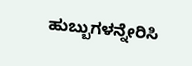ಹುಬ್ಬುಗಳನ್ನೇರಿಸಿ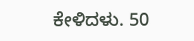ಕೇಳಿದಳು. 50